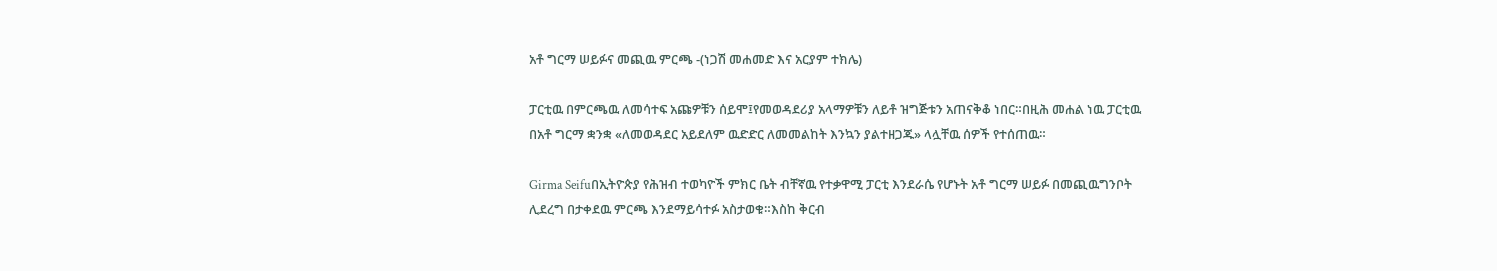አቶ ግርማ ሠይፉና መጪዉ ምርጫ -(ነጋሽ መሐመድ እና አርያም ተክሌ)

ፓርቲዉ በምርጫዉ ለመሳተፍ አጩዎቹን ሰይሞ፤የመወዳደሪያ አላማዎቹን ለይቶ ዝግጅቱን አጠናቅቆ ነበር።በዚሕ መሐል ነዉ ፓርቲዉ በአቶ ግርማ ቋንቋ «ለመወዳደር አይደለም ዉድድር ለመመልከት እንኳን ያልተዘጋጁ» ላሏቸዉ ሰዎች የተሰጠዉ።

Girma Seifuበኢትዮጵያ የሕዝብ ተወካዮች ምክር ቤት ብቸኛዉ የተቃዋሚ ፓርቲ እንደራሴ የሆኑት አቶ ግርማ ሠይፉ በመጪዉግንቦት ሊደረግ በታቀደዉ ምርጫ እንደማይሳተፉ አስታወቁ።እስከ ቅርብ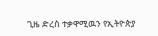ጊዜ ድረስ ተቃዋሚዉን የኢትዮጵያ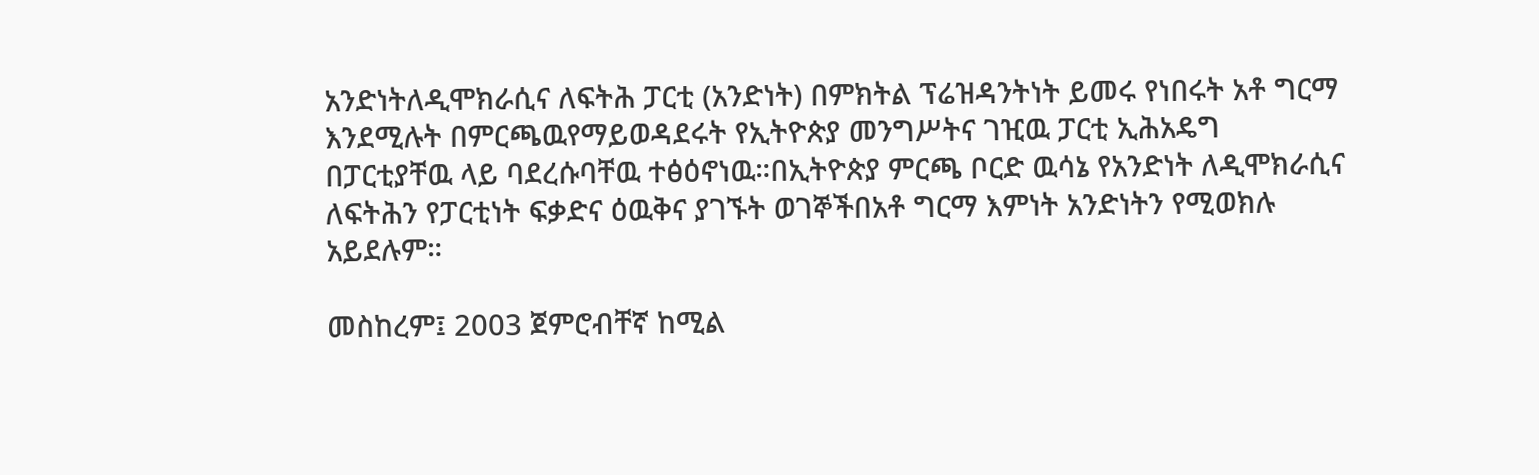አንድነትለዲሞክራሲና ለፍትሕ ፓርቲ (አንድነት) በምክትል ፕሬዝዳንትነት ይመሩ የነበሩት አቶ ግርማ እንደሚሉት በምርጫዉየማይወዳደሩት የኢትዮጵያ መንግሥትና ገዢዉ ፓርቲ ኢሕአዴግ በፓርቲያቸዉ ላይ ባደረሱባቸዉ ተፅዕኖነዉ።በኢትዮጵያ ምርጫ ቦርድ ዉሳኔ የአንድነት ለዲሞክራሲና ለፍትሕን የፓርቲነት ፍቃድና ዕዉቅና ያገኙት ወገኞችበአቶ ግርማ እምነት አንድነትን የሚወክሉ አይደሉም።

መስከረም፤ 2003 ጀምሮብቸኛ ከሚል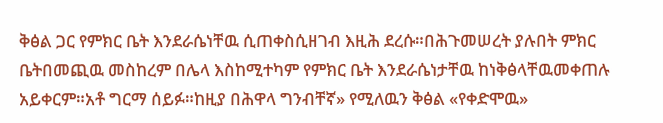ቅፅል ጋር የምክር ቤት እንደራሴነቸዉ ሲጠቀስሲዘገብ እዚሕ ደረሱ።በሕጉመሠረት ያሉበት ምክር ቤትበመጪዉ መስከረም በሌላ እስከሚተካም የምክር ቤት እንደራሴነታቸዉ ከነቅፅላቸዉመቀጠሉ አይቀርም።አቶ ግርማ ሰይፉ።ከዚያ በሕዋላ ግንብቸኛ» የሚለዉን ቅፅል «የቀድሞዉ»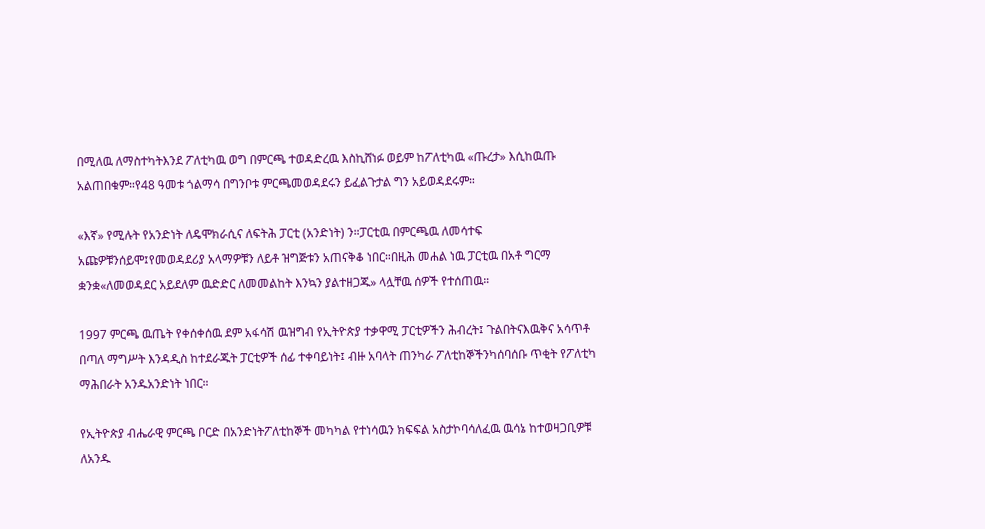በሚለዉ ለማስተካትእንደ ፖለቲካዉ ወግ በምርጫ ተወዳድረዉ እስኪሸነፉ ወይም ከፖለቲካዉ «ጡረታ» እሲከዉጡ አልጠበቁም።የ48 ዓመቱ ጎልማሳ በግንቦቱ ምርጫመወዳደሩን ይፈልጉታል ግን አይወዳደሩም።

«እኛ» የሚሉት የአንድነት ለዴሞክራሲና ለፍትሕ ፓርቲ (አንድነት) ን።ፓርቲዉ በምርጫዉ ለመሳተፍ አጩዎቹንሰይሞ፤የመወዳደሪያ አላማዎቹን ለይቶ ዝግጅቱን አጠናቅቆ ነበር።በዚሕ መሐል ነዉ ፓርቲዉ በአቶ ግርማ ቋንቋ«ለመወዳደር አይደለም ዉድድር ለመመልከት እንኳን ያልተዘጋጁ» ላሏቸዉ ሰዎች የተሰጠዉ።

1997 ምርጫ ዉጤት የቀሰቀሰዉ ደም አፋሳሽ ዉዝግብ የኢትዮጵያ ተቃዋሚ ፓርቲዎችን ሕብረት፤ ጉልበትናእዉቅና አሳጥቶ በጣለ ማግሥት እንዳዲስ ከተደራጁት ፓርቲዎች ሰፊ ተቀባይነት፤ ብዙ አባላት ጠንካራ ፖለቲከኞችንካሰባሰቡ ጥቂት የፖለቲካ ማሕበራት አንዱአንድነት ነበር።

የኢትዮጵያ ብሔራዊ ምርጫ ቦርድ በአንድነትፖለቲከኞች መካካል የተነሳዉን ክፍፍል አስታኮባሳለፈዉ ዉሳኔ ከተወዛጋቢዎቹ ለአንዱ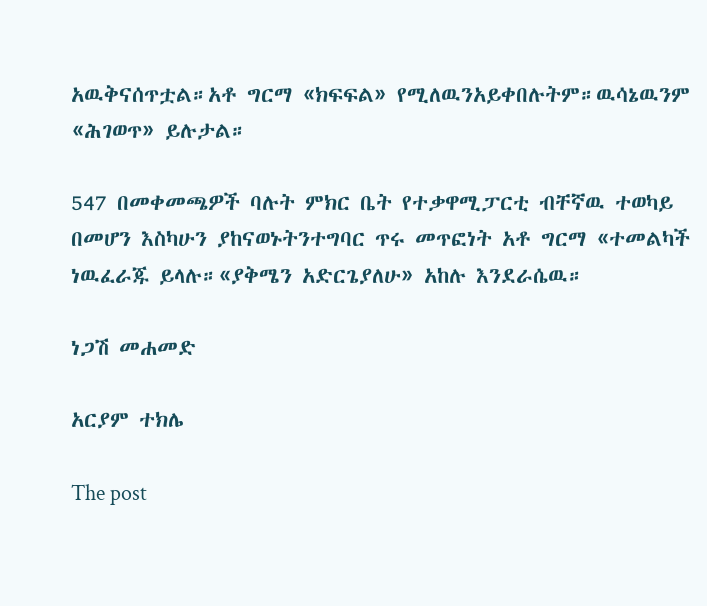አዉቅናሰጥቷል።አቶ ግርማ «ክፍፍል» የሚለዉንአይቀበሉትም።ዉሳኔዉንም «ሕገወጥ» ይሉታል።

547 በመቀመጫዎች ባሉት ምክር ቤት የተቃዋሚፓርቲ ብቸኛዉ ተወካይ በመሆን እስካሁን ያከናወኑትንተግባር ጥሩ መጥፎነት አቶ ግርማ «ተመልካች ነዉፈራጁ ይላሉ።«ያቅሜን አድርጌያለሁ» አከሉ እንደራሴዉ።

ነጋሽ መሐመድ

አርያም ተክሌ

The post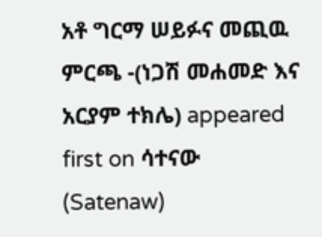አቶ ግርማ ሠይፉና መጪዉ ምርጫ -(ነጋሽ መሐመድ እና አርያም ተክሌ) appeared first on ሳተናው (Satenaw)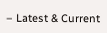– Latest & Current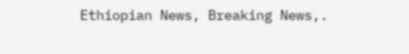Ethiopian News, Breaking News,.